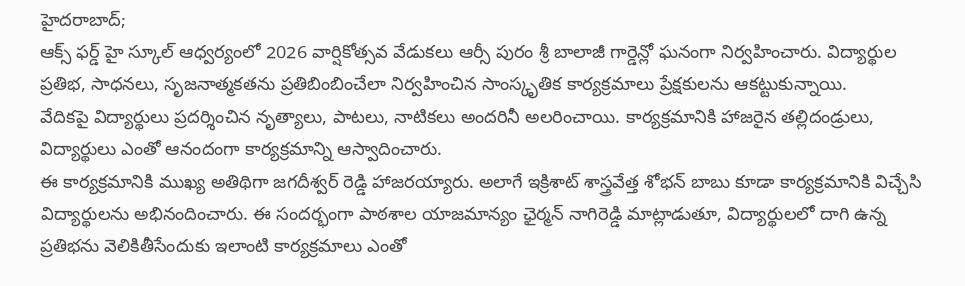హైదరాబాద్;
ఆక్స్ ఫర్డ్ హై స్కూల్ ఆధ్వర్యంలో 2026 వార్షికోత్సవ వేడుకలు ఆర్సీ పురం శ్రీ బాలాజీ గార్డెన్లో ఘనంగా నిర్వహించారు. విద్యార్థుల ప్రతిభ, సాధనలు, సృజనాత్మకతను ప్రతిబింబించేలా నిర్వహించిన సాంస్కృతిక కార్యక్రమాలు ప్రేక్షకులను ఆకట్టుకున్నాయి.
వేదికపై విద్యార్థులు ప్రదర్శించిన నృత్యాలు, పాటలు, నాటికలు అందరినీ అలరించాయి. కార్యక్రమానికి హాజరైన తల్లిదండ్రులు, విద్యార్థులు ఎంతో ఆనందంగా కార్యక్రమాన్ని ఆస్వాదించారు.
ఈ కార్యక్రమానికి ముఖ్య అతిథిగా జగదీశ్వర్ రెడ్డి హాజరయ్యారు. అలాగే ఇక్రిశాట్ శాస్త్రవేత్త శోభన్ బాబు కూడా కార్యక్రమానికి విచ్చేసి విద్యార్థులను అభినందించారు. ఈ సందర్భంగా పాఠశాల యాజమాన్యం ఛైర్మన్ నాగిరెడ్డి మాట్లాడుతూ, విద్యార్థులలో దాగి ఉన్న ప్రతిభను వెలికితీసేందుకు ఇలాంటి కార్యక్రమాలు ఎంతో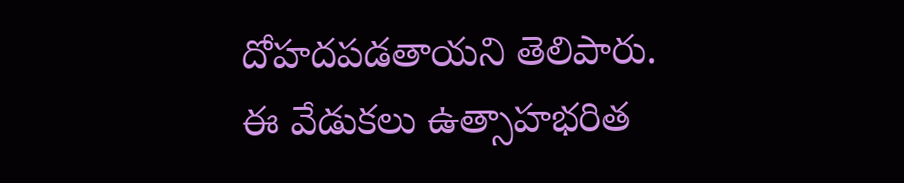దోహదపడతాయని తెలిపారు.
ఈ వేడుకలు ఉత్సాహభరిత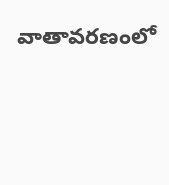వాతావరణంలో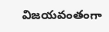విజయవంతంగా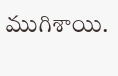ముగిశాయి.